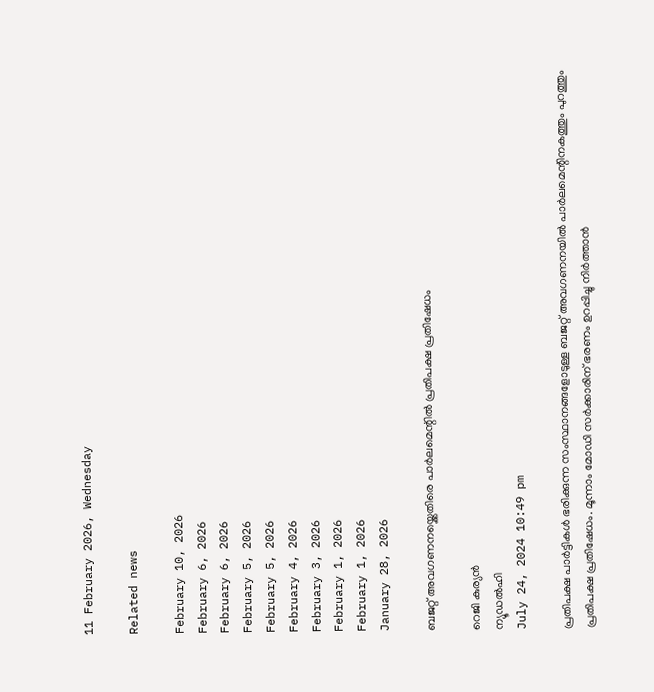11 February 2026, Wednesday

Related news

February 10, 2026
February 6, 2026
February 6, 2026
February 5, 2026
February 5, 2026
February 4, 2026
February 3, 2026
February 1, 2026
February 1, 2026
January 28, 2026

ബജറ്റ് അവഗണനയ്ക്കെതിരെ പാര്‍ലമെന്റില്‍ പ്രതിപക്ഷ പ്രതിഷേധം

റെജി കുര്യന്‍
ന്യൂഡല്‍ഹി
July 24, 2024 10:49 pm

പ്രതിപക്ഷ പാര്‍ട്ടികള്‍ ഭരിക്കുന്ന സംസ്ഥാനങ്ങളോടുള്ള ബജറ്റ് അവഗണനയില്‍ പാര്‍ലമെന്റിനകത്തും പുറത്തും പ്രതിപക്ഷ പ്രതിഷേധം. മൂന്നാം മോഡി സര്‍ക്കാരിന് ഭരണം ഉറപ്പിച്ചു നിര്‍ത്താന്‍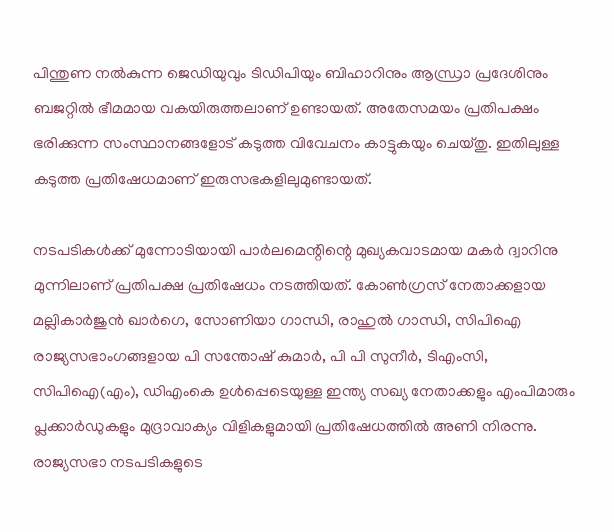പിന്തുണ നല്‍കുന്ന ജെഡിയുവും ടിഡിപിയും ബിഹാറിനും ആന്ധ്രാ പ്രദേശിനും ബജറ്റില്‍ ഭീമമായ വകയിരുത്തലാണ് ഉണ്ടായത്. അതേസമയം പ്രതിപക്ഷം ഭരിക്കുന്ന സംസ്ഥാനങ്ങളോട് കടുത്ത വിവേചനം കാട്ടുകയും ചെയ്തു. ഇതിലുള്ള കടുത്ത പ്രതിഷേധമാണ് ഇരുസഭകളിലുമുണ്ടായത്.

നടപടികള്‍ക്ക് മുന്നോടിയായി പാര്‍ലമെന്റിന്റെ മുഖ്യകവാടമായ മകര്‍ ദ്വാറിനു മുന്നിലാണ് പ്രതിപക്ഷ പ്രതിഷേധം നടത്തിയത്. കോണ്‍ഗ്രസ് നേതാക്കളായ മല്ലികാര്‍ജുന്‍ ഖാര്‍ഗെ, സോണിയാ ഗാന്ധി, രാഹുല്‍ ഗാന്ധി, സിപിഐ രാജ്യസഭാംഗങ്ങളായ പി സന്തോഷ് കുമാര്‍, പി പി സുനീര്‍, ടിഎംസി, സിപിഐ(എം), ഡിഎംകെ ഉള്‍പ്പെടെയുള്ള ഇന്ത്യ സഖ്യ നേതാക്കളും എംപിമാരും പ്ലക്കാര്‍ഡുകളും മുദ്രാവാക്യം വിളികളുമായി പ്രതിഷേധത്തില്‍ അണി നിരന്നു.
രാജ്യസഭാ നടപടികളുടെ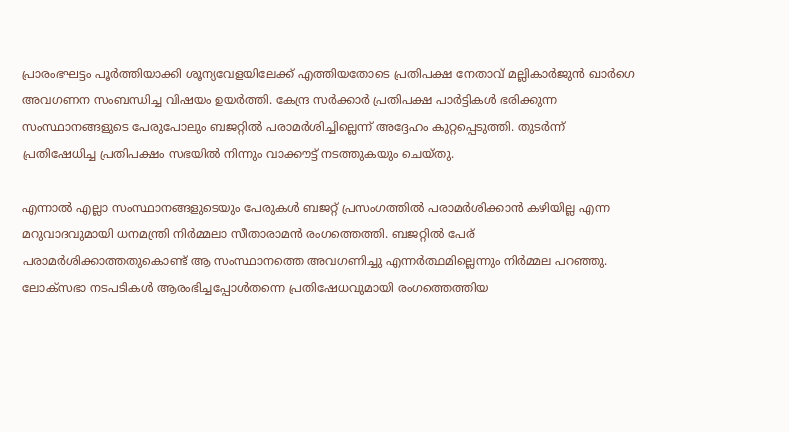പ്രാരംഭഘട്ടം പൂര്‍ത്തിയാക്കി ശൂന്യവേളയിലേക്ക് എത്തിയതോടെ പ്രതിപക്ഷ നേതാവ് മല്ലികാര്‍ജുന്‍ ഖാര്‍ഗെ അവഗണന സംബന്ധിച്ച വിഷയം ഉയര്‍ത്തി. കേന്ദ്ര സര്‍ക്കാര്‍ പ്രതിപക്ഷ പാര്‍ട്ടികള്‍ ഭരിക്കുന്ന സംസ്ഥാനങ്ങളുടെ പേരുപോലും ബജറ്റില്‍ പരാമര്‍ശിച്ചില്ലെന്ന് അദ്ദേഹം കുറ്റപ്പെടുത്തി. തുടര്‍ന്ന് പ്രതിഷേധിച്ച പ്രതിപക്ഷം സഭയില്‍ നിന്നും വാക്കൗട്ട് നടത്തുകയും ചെയ്തു.

എന്നാല്‍ എല്ലാ സംസ്ഥാനങ്ങളുടെയും പേരുകള്‍ ബജറ്റ് പ്രസംഗത്തില്‍ പരാമര്‍ശിക്കാന്‍ കഴിയില്ല എന്ന മറുവാദവുമായി ധനമന്ത്രി നിര്‍മ്മലാ സീതാരാമന്‍ രംഗത്തെത്തി. ബജറ്റില്‍ പേര് പരാമര്‍ശിക്കാത്തതുകൊണ്ട് ആ സംസ്ഥാനത്തെ അവഗണിച്ചു എന്നര്‍ത്ഥമില്ലെന്നും നിര്‍മ്മല പറഞ്ഞു.
ലോക്‌സഭാ നടപടികള്‍ ആരംഭിച്ചപ്പോള്‍തന്നെ പ്രതിഷേധവുമായി രംഗത്തെത്തിയ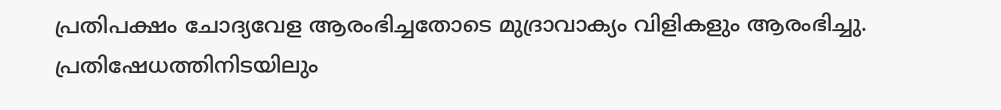പ്രതിപക്ഷം ചോദ്യവേള ആരംഭിച്ചതോടെ മുദ്രാവാക്യം വിളികളും ആരംഭിച്ചു. പ്രതിഷേധത്തിനിടയിലും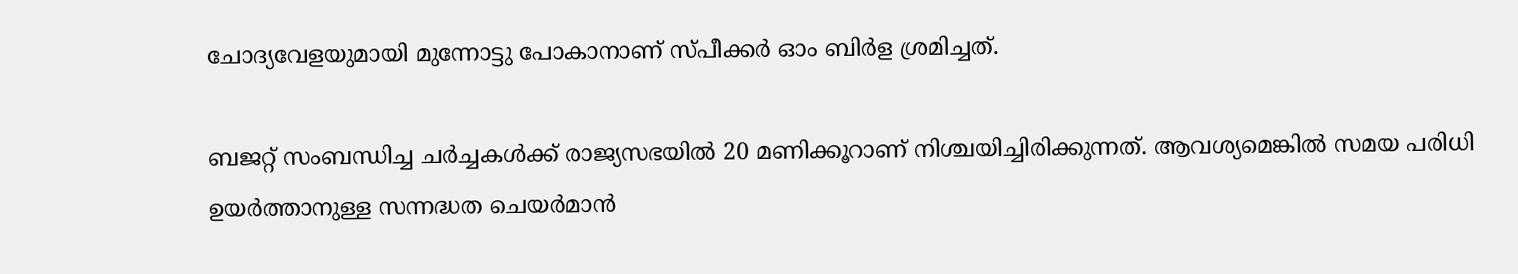ചോദ്യവേളയുമായി മുന്നോട്ടു പോകാനാണ് സ്പീക്കര്‍ ഓം ബിര്‍ള ശ്രമിച്ചത്.

ബജറ്റ് സംബന്ധിച്ച ചര്‍ച്ചകള്‍ക്ക് രാജ്യസഭയില്‍ 20 മണിക്കൂറാണ് നിശ്ചയിച്ചിരിക്കുന്നത്. ആവശ്യമെങ്കില്‍ സമയ പരിധി ഉയര്‍ത്താനുള്ള സന്നദ്ധത ചെയര്‍മാന്‍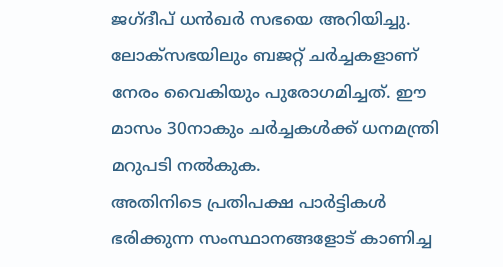ജഗ്‌ദീപ് ധന്‍ഖര്‍ സഭയെ അറിയിച്ചു. ലോക്‌സഭയിലും ബജറ്റ് ചര്‍ച്ചകളാണ് നേരം വൈകിയും പുരോഗമിച്ചത്. ഈ മാസം 30നാകും ചര്‍ച്ചകള്‍ക്ക് ധനമന്ത്രി മറുപടി നല്‍കുക.
അതിനിടെ പ്രതിപക്ഷ പാര്‍ട്ടികള്‍ ഭരിക്കുന്ന സംസ്ഥാനങ്ങളോട് കാണിച്ച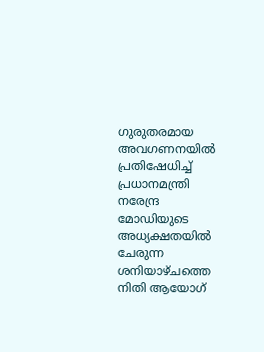ഗുരുതരമായ അവഗണനയില്‍ പ്രതിഷേധിച്ച് പ്രധാനമന്ത്രി നരേന്ദ്ര മോഡിയുടെ അധ്യക്ഷതയില്‍ ചേരുന്ന ശനിയാഴ്ചത്തെ നിതി ആയോഗ്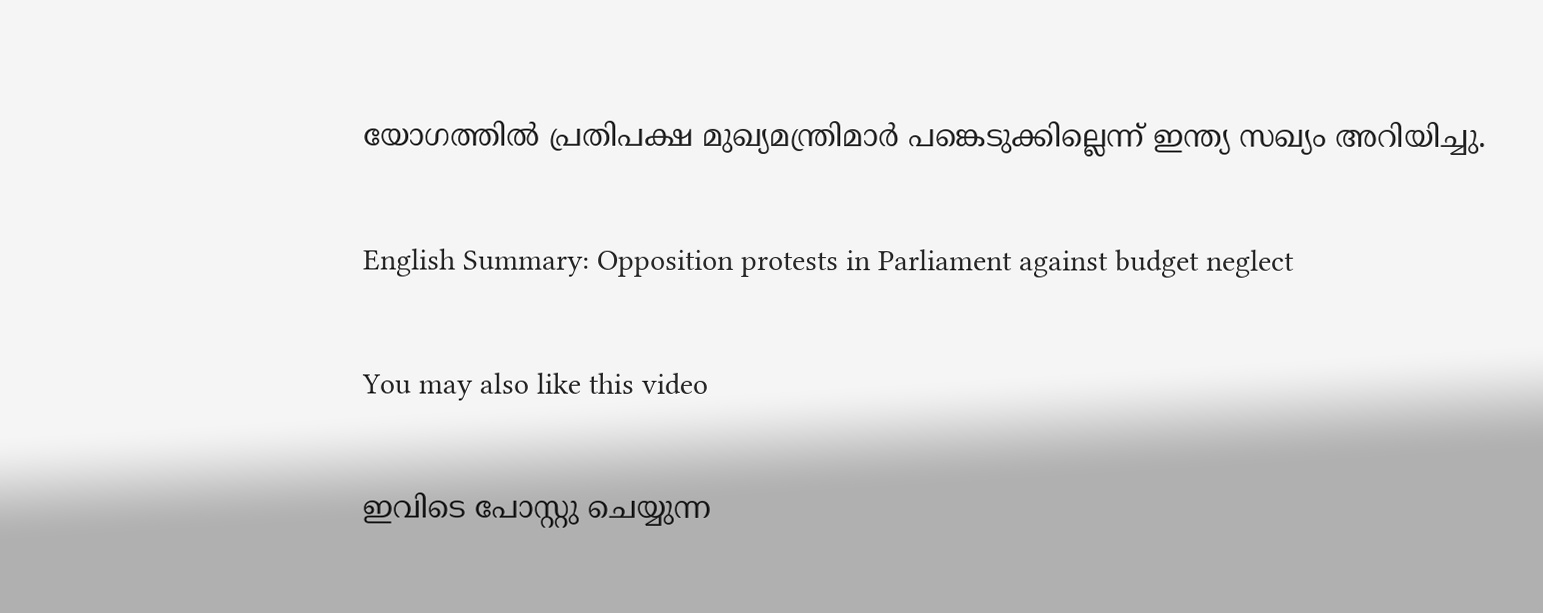യോഗത്തില്‍ പ്രതിപക്ഷ മുഖ്യമന്ത്രിമാര്‍ പങ്കെടുക്കില്ലെന്ന് ഇന്ത്യ സഖ്യം അറിയിച്ചു.

English Summary: Opposition protests in Parliament against budget neglect

You may also like this video

ഇവിടെ പോസ്റ്റു ചെയ്യുന്ന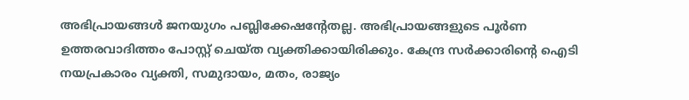അഭിപ്രായങ്ങള്‍ ജനയുഗം പബ്ലിക്കേഷന്റേതല്ല. അഭിപ്രായങ്ങളുടെ പൂര്‍ണ ഉത്തരവാദിത്തം പോസ്റ്റ് ചെയ്ത വ്യക്തിക്കായിരിക്കും. കേന്ദ്ര സര്‍ക്കാരിന്റെ ഐടി നയപ്രകാരം വ്യക്തി, സമുദായം, മതം, രാജ്യം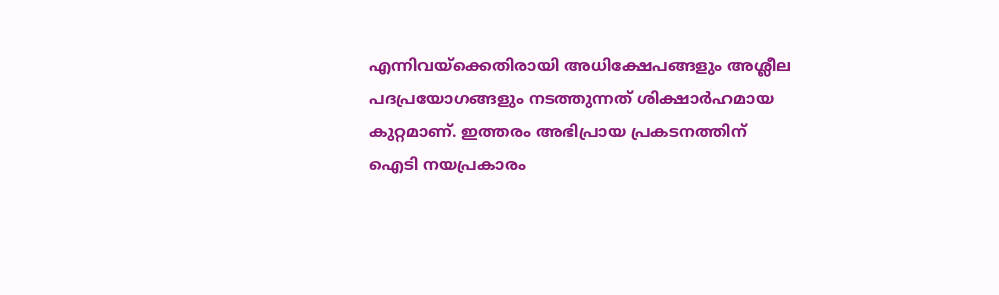എന്നിവയ്‌ക്കെതിരായി അധിക്ഷേപങ്ങളും അശ്ലീല പദപ്രയോഗങ്ങളും നടത്തുന്നത് ശിക്ഷാര്‍ഹമായ കുറ്റമാണ്. ഇത്തരം അഭിപ്രായ പ്രകടനത്തിന് ഐടി നയപ്രകാരം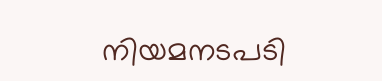നിയമനടപടി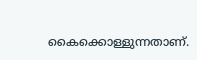കൈക്കൊള്ളുന്നതാണ്.